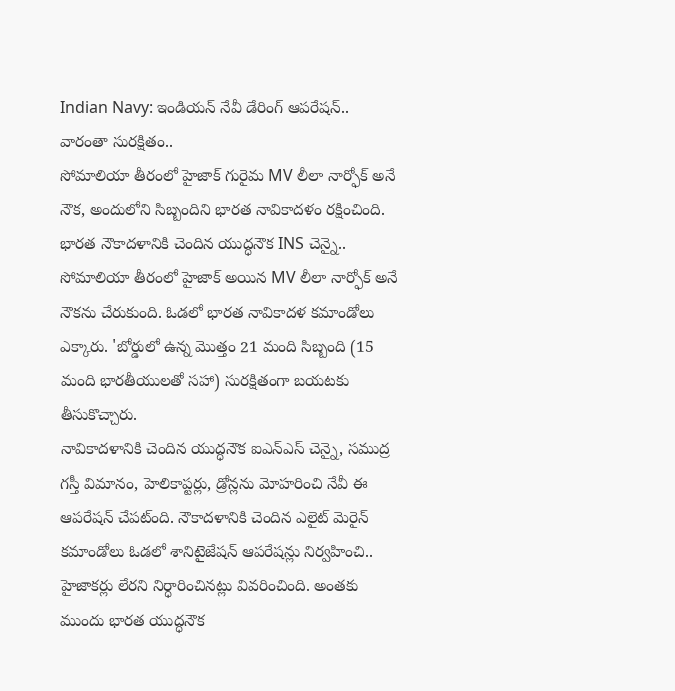Indian Navy: ఇండియన్ నేవీ డేరింగ్ ఆపరేషన్.. వారంతా సురక్షితం..
సోమాలియా తీరంలో హైజాక్ గురైమ MV లీలా నార్ఫోక్ అనే నౌక, అందులోని సిబ్బందిని భారత నావికాదళం రక్షించింది. భారత నౌకాదళానికి చెందిన యుద్ధనౌక INS చెన్నై.. సోమాలియా తీరంలో హైజాక్ అయిన MV లీలా నార్ఫోక్ అనే నౌకను చేరుకుంది. ఓడలో భారత నావికాదళ కమాండోలు ఎక్కారు. 'బోర్డులో ఉన్న మొత్తం 21 మంది సిబ్బంది (15 మంది భారతీయులతో సహా) సురక్షితంగా బయటకు తీసుకొచ్చారు.
నావికాదళానికి చెందిన యుద్ధనౌక ఐఎన్ఎస్ చెన్నై, సముద్ర గస్తీ విమానం, హెలికాప్టర్లు, డ్రోన్లను మోహరించి నేవీ ఈ ఆపరేషన్ చేపట్ంది. నౌకాదళానికి చెందిన ఎలైట్ మెరైన్ కమాండోలు ఓడలో శానిటైజేషన్ ఆపరేషన్లు నిర్వహించి.. హైజాకర్లు లేరని నిర్ధారించినట్లు వివరించింది. అంతకు ముందు భారత యుద్ధనౌక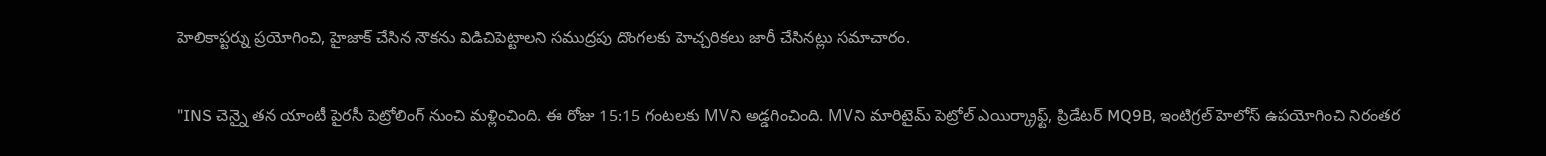హెలికాప్టర్ను ప్రయోగించి, హైజాక్ చేసిన నౌకను విడిచిపెట్టాలని సముద్రపు దొంగలకు హెచ్చరికలు జారీ చేసినట్లు సమాచారం.

"INS చెన్నై తన యాంటీ పైరసీ పెట్రోలింగ్ నుంచి మళ్లించింది. ఈ రోజు 15:15 గంటలకు MVని అడ్డగించింది. MVని మారిటైమ్ పెట్రోల్ ఎయిర్క్రాఫ్ట్, ప్రిడేటర్ MQ9B, ఇంటిగ్రల్ హెలోస్ ఉపయోగించి నిరంతర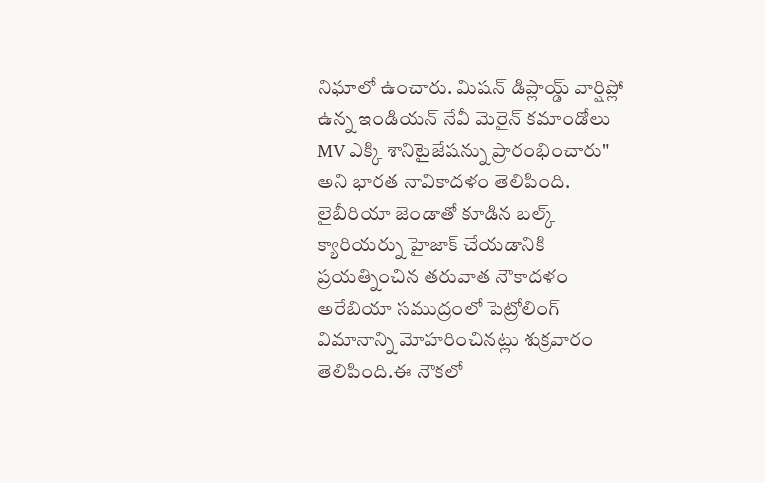నిఘాలో ఉంచారు. మిషన్ డిప్లాయ్డ్ వార్షిప్లో ఉన్న ఇండియన్ నేవీ మెరైన్ కమాండోలు MV ఎక్కి శానిటైజేషన్ను ప్రారంభించారు" అని భారత నావికాదళం తెలిపింది.
లైబీరియా జెండాతో కూడిన బల్క్ క్యారియర్ను హైజాక్ చేయడానికి ప్రయత్నించిన తరువాత నౌకాదళం అరేబియా సముద్రంలో పెట్రోలింగ్ విమానాన్ని మోహరించినట్లు శుక్రవారం తెలిపింది.ఈ నౌకలో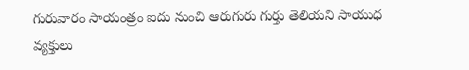గురువారం సాయంత్రం ఐదు నుంచి ఆరుగురు గుర్తు తెలియని సాయుధ వ్యక్తులు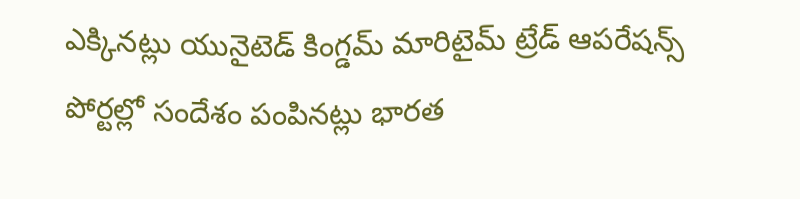ఎక్కినట్లు యునైటెడ్ కింగ్డమ్ మారిటైమ్ ట్రేడ్ ఆపరేషన్స్ పోర్టల్లో సందేశం పంపినట్లు భారత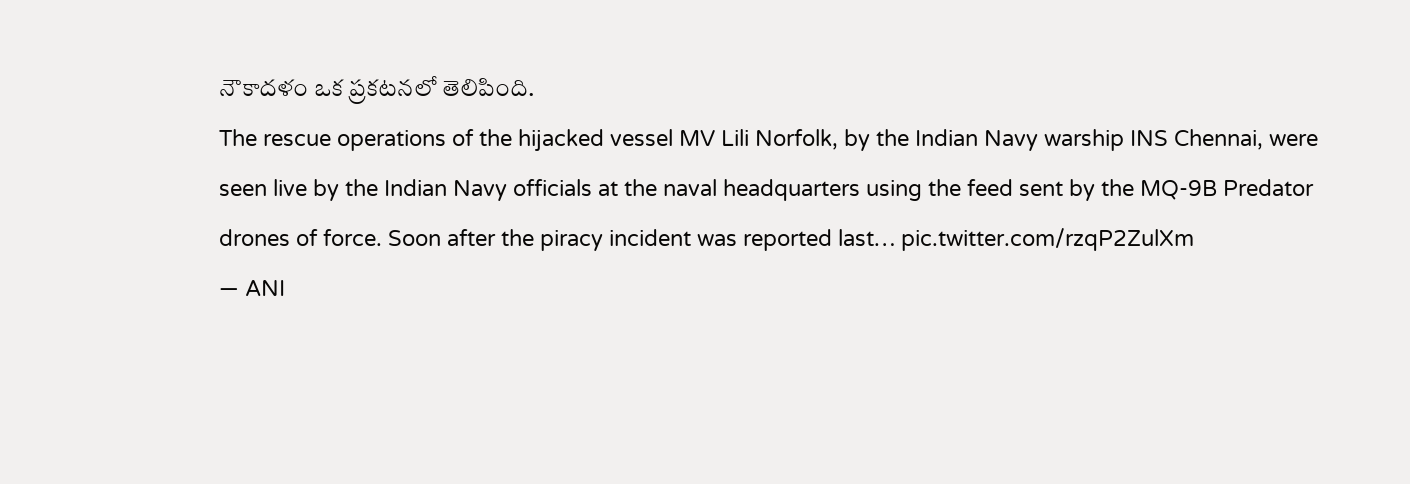నౌకాదళం ఒక ప్రకటనలో తెలిపింది.
The rescue operations of the hijacked vessel MV Lili Norfolk, by the Indian Navy warship INS Chennai, were seen live by the Indian Navy officials at the naval headquarters using the feed sent by the MQ-9B Predator drones of force. Soon after the piracy incident was reported last… pic.twitter.com/rzqP2ZulXm
— ANI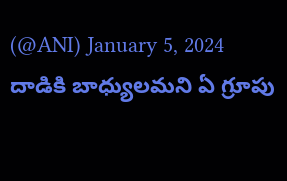(@ANI) January 5, 2024
దాడికి బాధ్యులమని ఏ గ్రూపు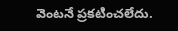వెంటనే ప్రకటించలేదు.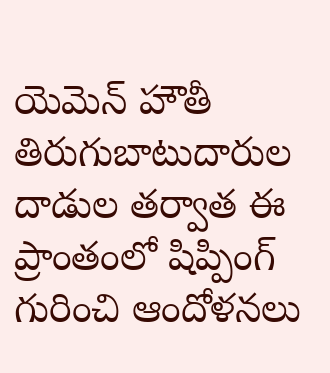యెమెన్ హౌతీ తిరుగుబాటుదారుల దాడుల తర్వాత ఈ ప్రాంతంలో షిప్పింగ్ గురించి ఆందోళనలు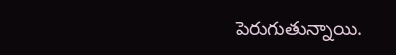పెరుగుతున్నాయి.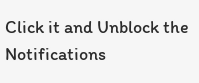Click it and Unblock the Notifications